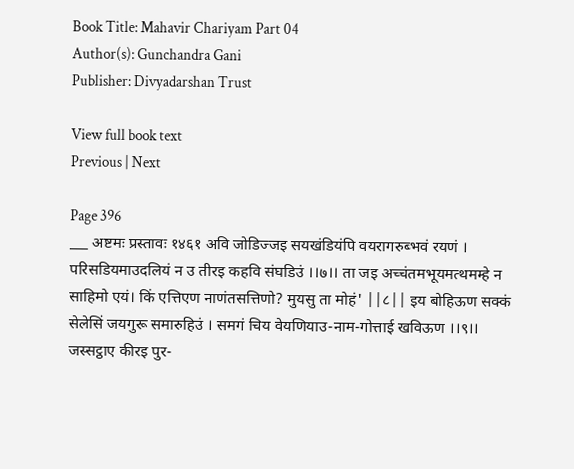Book Title: Mahavir Chariyam Part 04
Author(s): Gunchandra Gani
Publisher: Divyadarshan Trust

View full book text
Previous | Next

Page 396
___ अष्टमः प्रस्तावः १४६१ अवि जोडिज्जइ सयखंडियंपि वयरागरुब्भवं रयणं । परिसडियमाउदलियं न उ तीरइ कहवि संघडिउं ।।७।। ता जइ अच्चंतमभूयमत्थमम्हे न साहिमो एयं। किं एत्तिएण नाणंतसत्तिणो? मुयसु ता मोहं' ||८|| इय बोहिऊण सक्कं सेलेसिं जयगुरू समारुहिउं । समगं चिय वेयणियाउ-नाम-गोत्ताई खविऊण ।।९।। जस्सट्ठाए कीरइ पुर-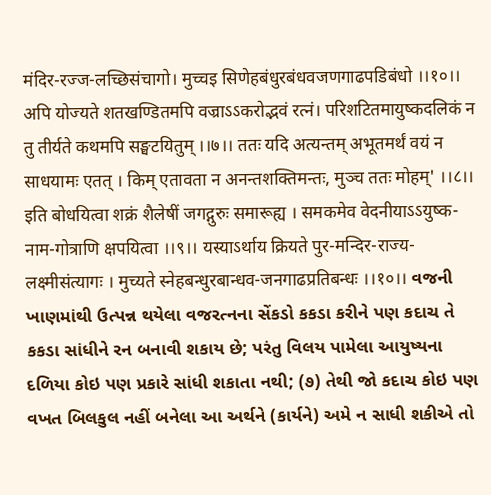मंदिर-रज्ज-लच्छिसंचागो। मुच्चइ सिणेहबंधुरबंधवजणगाढपडिबंधो ।।१०।। अपि योज्यते शतखण्डितमपि वज्राऽऽकरोद्भवं रत्नं। परिशटितमायुष्कदलिकं न तु तीर्यते कथमपि सङ्घटयितुम् ।।७।। ततः यदि अत्यन्तम् अभूतमर्थं वयं न साधयामः एतत् । किम् एतावता न अनन्तशक्तिमन्तः, मुञ्च ततः मोहम्' ।।८।। इति बोधयित्वा शक्रं शैलेषीं जगद्गुरुः समारूह्य । समकमेव वेदनीयाऽऽयुष्क-नाम-गोत्राणि क्षपयित्वा ।।९।। यस्याऽर्थाय क्रियते पुर-मन्दिर-राज्य-लक्ष्मीसंत्यागः । मुच्यते स्नेहबन्धुरबान्धव-जनगाढप्रतिबन्धः ।।१०।। વજની ખાણમાંથી ઉત્પન્ન થયેલા વજરત્નના સેંકડો કકડા કરીને પણ કદાચ તે કકડા સાંધીને રન બનાવી શકાય છે; પરંતુ વિલય પામેલા આયુષ્યના દળિયા કોઇ પણ પ્રકારે સાંધી શકાતા નથી; (૭) તેથી જો કદાચ કોઇ પણ વખત બિલકુલ નહીં બનેલા આ અર્થને (કાર્યને) અમે ન સાધી શકીએ તો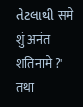તેટલાથી समे शुं अनंत शतिनामे ?' तथा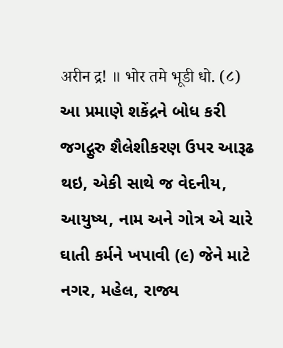अरीन द्र! ॥ भोर तमे भूडी धो. (८) આ પ્રમાણે શકેંદ્રને બોધ કરી જગદ્ગુરુ શૈલેશીકરણ ઉપર આરૂઢ થઇ, એકી સાથે જ વેદનીય, આયુષ્ય, નામ અને ગોત્ર એ ચારે ઘાતી કર્મને ખપાવી (૯) જેને માટે નગર, મહેલ, રાજ્ય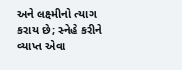અને લક્ષ્મીનો ત્યાગ કરાય છે; સ્નેહે કરીને વ્યાપ્ત એવા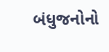બંધુજનોનો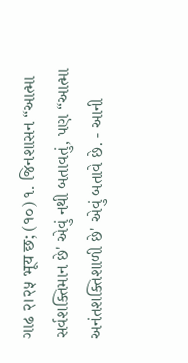ગાઢ २।२५ भूय छ; (१०) ૧. જિનશાસન “આત્મા સર્વશક્તિમાન છે' એવું નથી બતાવતું, પણ “આત્મા અનંતશક્તિશાળી છે' એવું બતાવે છે. - આની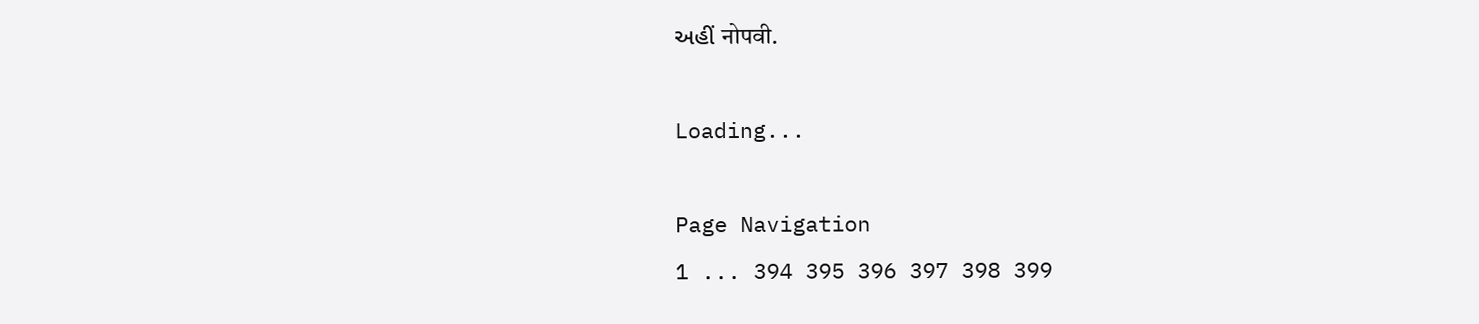અહીં नोपवी.

Loading...

Page Navigation
1 ... 394 395 396 397 398 399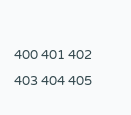400 401 402 403 404 405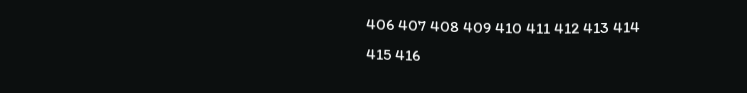406 407 408 409 410 411 412 413 414 415 416